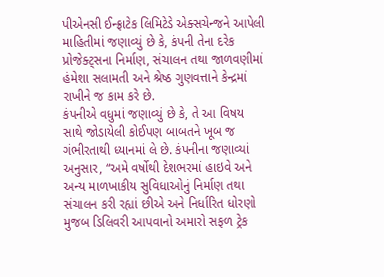પીએનસી ઈન્ફ્રાટેક લિમિટેડે એક્સચેન્જને આપેલી માહિતીમાં જણાવ્યું છે કે, કંપની તેના દરેક પ્રોજેક્ટ્સના નિર્માણ, સંચાલન તથા જાળવણીમાં હંમેશા સલામતી અને શ્રેષ્ઠ ગુણવત્તાને કેન્દ્રમાં રાખીને જ કામ કરે છે.
કંપનીએ વધુમાં જણાવ્યું છે કે, તે આ વિષય સાથે જોડાયેલી કોઈપણ બાબતને ખૂબ જ ગંભીરતાથી ધ્યાનમાં લે છે. કંપનીના જણાવ્યાં અનુસાર, “અમે વર્ષોથી દેશભરમાં હાઇવે અને અન્ય માળખાકીય સુવિધાઓનું નિર્માણ તથા સંચાલન કરી રહ્યાં છીએ અને નિર્ધારિત ધોરણો મુજબ ડિલિવરી આપવાનો અમારો સફળ ટ્રેક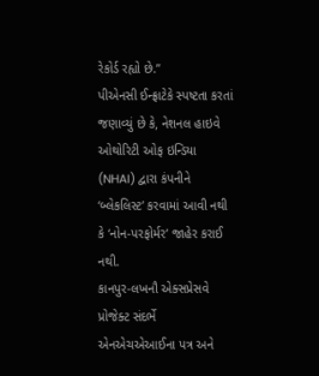રેકોર્ડ રહ્યો છે.”
પીએનસી ઈન્ફ્રાટેકે સ્પષ્ટતા કરતાં જણાવ્યું છે કે, નેશનલ હાઇવે ઓથોરિટી ઓફ ઇન્ડિયા (NHAI) દ્વારા કંપનીને ‘બ્લેકલિસ્ટ’ કરવામાં આવી નથી કે ‘નોન-પરફોર્મર’ જાહેર કરાઈ નથી.
કાનપુર-લખનૌ એક્સપ્રેસવે પ્રોજેક્ટ સંદર્ભે એનએચએઆઈના પત્ર અને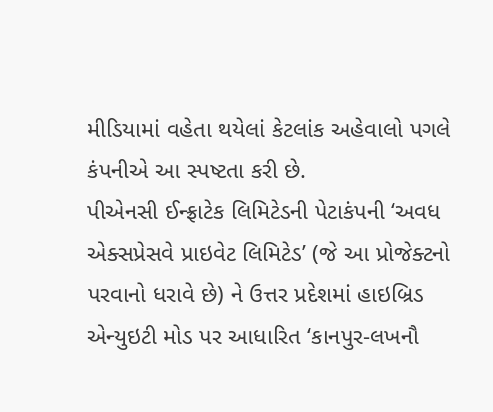મીડિયામાં વહેતા થયેલાં કેટલાંક અહેવાલો પગલે કંપનીએ આ સ્પષ્ટતા કરી છે.
પીએનસી ઈન્ફ્રાટેક લિમિટેડની પેટાકંપની ‘અવધ એક્સપ્રેસવે પ્રાઇવેટ લિમિટેડ’ (જે આ પ્રોજેક્ટનો પરવાનો ધરાવે છે) ને ઉત્તર પ્રદેશમાં હાઇબ્રિડ એન્યુઇટી મોડ પર આધારિત ‘કાનપુર-લખનૌ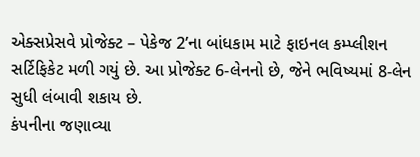એક્સપ્રેસવે પ્રોજેક્ટ – પેકેજ 2’ના બાંધકામ માટે ફાઇનલ કમ્પ્લીશન સર્ટિફિકેટ મળી ગયું છે. આ પ્રોજેક્ટ 6-લેનનો છે, જેને ભવિષ્યમાં 8-લેન સુધી લંબાવી શકાય છે.
કંપનીના જણાવ્યા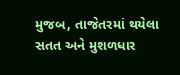મુજબ, તાજેતરમાં થયેલા સતત અને મુશળધાર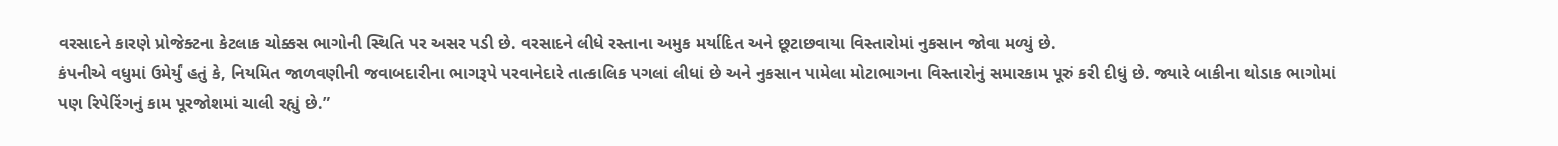વરસાદને કારણે પ્રોજેક્ટના કેટલાક ચોક્કસ ભાગોની સ્થિતિ પર અસર પડી છે. વરસાદને લીધે રસ્તાના અમુક મર્યાદિત અને છૂટાછવાયા વિસ્તારોમાં નુકસાન જોવા મળ્યું છે.
કંપનીએ વધુમાં ઉમેર્યું હતું કે, નિયમિત જાળવણીની જવાબદારીના ભાગરૂપે પરવાનેદારે તાત્કાલિક પગલાં લીધાં છે અને નુકસાન પામેલા મોટાભાગના વિસ્તારોનું સમારકામ પૂરું કરી દીધું છે. જ્યારે બાકીના થોડાક ભાગોમાં પણ રિપેરિંગનું કામ પૂરજોશમાં ચાલી રહ્યું છે.”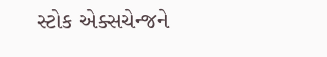સ્ટોક એક્સચેન્જને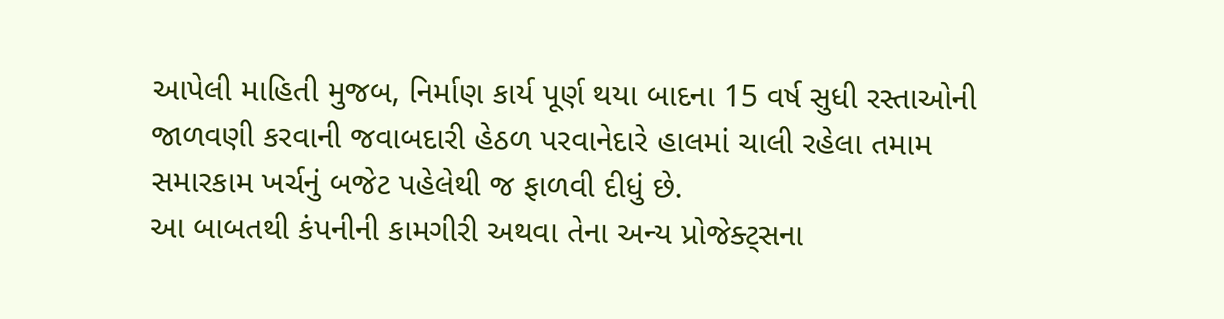આપેલી માહિતી મુજબ, નિર્માણ કાર્ય પૂર્ણ થયા બાદના 15 વર્ષ સુધી રસ્તાઓની જાળવણી કરવાની જવાબદારી હેઠળ પરવાનેદારે હાલમાં ચાલી રહેલા તમામ સમારકામ ખર્ચનું બજેટ પહેલેથી જ ફાળવી દીધું છે.
આ બાબતથી કંપનીની કામગીરી અથવા તેના અન્ય પ્રોજેક્ટ્સના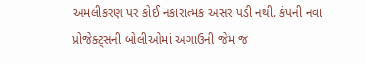અમલીકરણ પર કોઈ નકારાત્મક અસર પડી નથી. કંપની નવા પ્રોજેક્ટ્સની બોલીઓમાં અગાઉની જેમ જ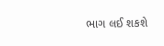ભાગ લઈ શકશે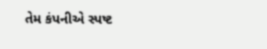તેમ કંપનીએ સ્પષ્ટ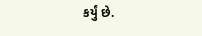કર્યું છે.